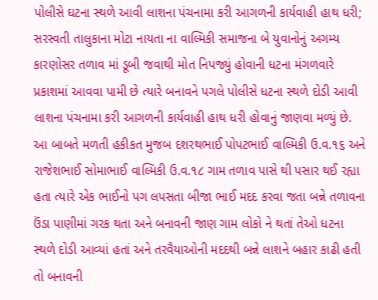પોલીસે ઘટના સ્થળે આવી લાશના પંચનામા કરી આગળની કાર્યવાહી હાથ ધરી; સરસ્વતી તાલુકાના મોટા નાયતા ના વાલ્મિકી સમાજના બે યુવાનોનું અગમ્ય કારણોસર તળાવ માં ડૂબી જવાથી મોત નિપજ્યું હોવાની ધટના મંગળવારે પ્રકાશમાં આવવા પામી છે ત્યારે બનાવને પગલે પોલીસે ધટના સ્થળે દોડી આવી લાશના પંચનામા કરી આગળની કાર્યવાહી હાથ ધરી હોવાનું જાણવા મળ્યું છે. આ બાબતે મળતી હકીકત મુજબ દશરથભાઈ પોપટભાઈ વાલ્મિકી ઉ.વ.૧૬ અને રાજેશભાઈ સોમાભાઈ વાલ્મિકી ઉ.વ.૧૮ ગામ તળાવ પાસે થી પસાર થઈ રહ્યા હતા ત્યારે એક ભાઈનો પગ લપસતા બીજા ભાઈ મદદ કરવા જતા બન્ને તળાવના ઉંડા પાણીમાં ગરક થતા અને બનાવની જાણ ગામ લોકો ને થતાં તેઓ ધટના સ્થળે દોડી આવ્યાં હતાં અને તરવૈયાઓની મદદથી બન્ને લાશને બહાર કાઢી હતી તો બનાવની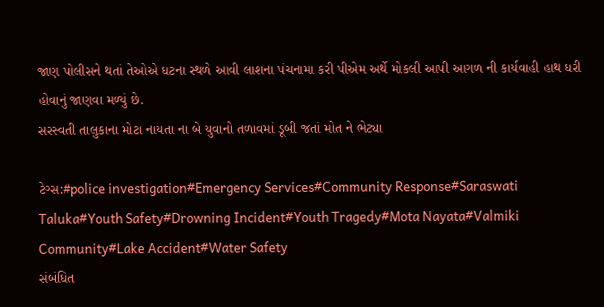જાણ પોલીસને થતાં તેઓએ ધટના સ્થળે આવી લાશના પંચનામા કરી પીએમ અર્થે મોકલી આપી આગળ ની કાર્યવાહી હાથ ધરી હોવાનું જાણવા મળ્યું છે.
સરસ્વતી તાલુકાના મોટા નાયતા ના બે યુવાનો તળાવમાં ડૂબી જતાં મોત ને ભેટ્યા

ટેગ્સ:#police investigation#Emergency Services#Community Response#Saraswati Taluka#Youth Safety#Drowning Incident#Youth Tragedy#Mota Nayata#Valmiki Community#Lake Accident#Water Safety
સંબંધિત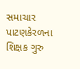સમાચાર
પાટણકેરળના શિક્ષક ગુરુ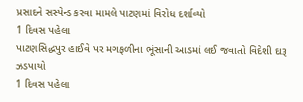પ્રસાદને સસ્પેન્ડ કરવા મામલે પાટણમાં વિરોધ દર્શાવ્યો
1 દિવસ પહેલા
પાટણસિદ્ધપુર હાઈવે પર મગફળીના ભૂંસાની આડમાં લઈ જવાતો વિદેશી દારૂ ઝડપાયો
1 દિવસ પહેલા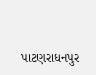પાટણરાધનપુર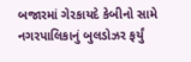બજારમાં ગેરકાયદે કેબીનો સામે નગરપાલિકાનું બુલડોઝર ફર્યું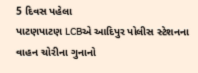5 દિવસ પહેલા
પાટણપાટણ LCBએ આદિપુર પોલીસ સ્ટેશનના વાહન ચોરીના ગુનાનો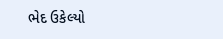ભેદ ઉકેલ્યો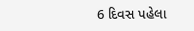6 દિવસ પહેલા